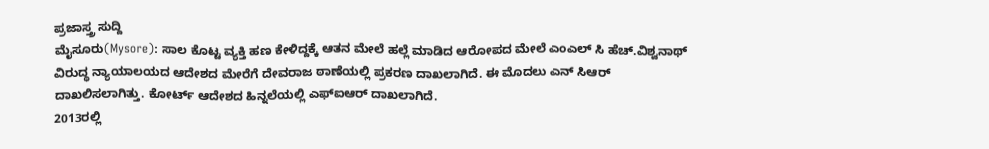ಪ್ರಜಾಸ್ತ್ರ ಸುದ್ದಿ
ಮೈಸೂರು(Mysore): ಸಾಲ ಕೊಟ್ಟ ವ್ಯಕ್ತಿ ಹಣ ಕೇಳಿದ್ದಕ್ಕೆ ಆತನ ಮೇಲೆ ಹಲ್ಲೆ ಮಾಡಿದ ಆರೋಪದ ಮೇಲೆ ಎಂಎಲ್ ಸಿ ಹೆಚ್.ವಿಶ್ವನಾಥ್ ವಿರುದ್ಧ ನ್ಯಾಯಾಲಯದ ಆದೇಶದ ಮೇರೆಗೆ ದೇವರಾಜ ಠಾಣೆಯಲ್ಲಿ ಪ್ರಕರಣ ದಾಖಲಾಗಿದೆ. ಈ ಮೊದಲು ಎನ್ ಸಿಆರ್ ದಾಖಲಿಸಲಾಗಿತ್ತು. ಕೋರ್ಟ್ ಆದೇಶದ ಹಿನ್ನಲೆಯಲ್ಲಿ ಎಫ್ಐಆರ್ ದಾಖಲಾಗಿದೆ.
2013ರಲ್ಲಿ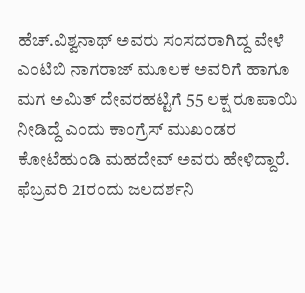ಹೆಚ್.ವಿಶ್ವನಾಥ್ ಅವರು ಸಂಸದರಾಗಿದ್ದ ವೇಳೆ ಎಂಟಿಬಿ ನಾಗರಾಜ್ ಮೂಲಕ ಅವರಿಗೆ ಹಾಗೂ ಮಗ ಅಮಿತ್ ದೇವರಹಟ್ಟಿಗೆ 55 ಲಕ್ಷ ರೂಪಾಯಿ ನೀಡಿದ್ದೆ ಎಂದು ಕಾಂಗ್ರೆಸ್ ಮುಖಂಡರ ಕೋಟೆಹುಂಡಿ ಮಹದೇವ್ ಅವರು ಹೇಳಿದ್ದಾರೆ. ಫೆಬ್ರವರಿ 21ರಂದು ಜಲದರ್ಶನಿ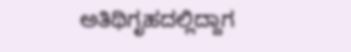ಅತಿಥಿಗೃಹದಲ್ಲಿದ್ದಾಗ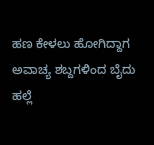ಹಣ ಕೇಳಲು ಹೋಗಿದ್ದಾಗ ಅವಾಚ್ಯ ಶಬ್ದಗಳಿಂದ ಬೈದು ಹಲ್ಲೆ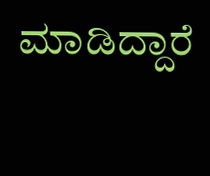ಮಾಡಿದ್ದಾರೆ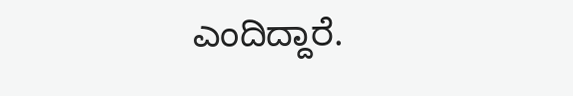ಎಂದಿದ್ದಾರೆ.